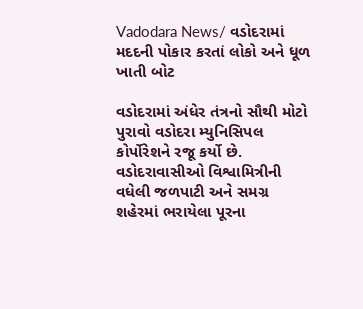Vadodara News/ વડોદરામાં મદદની પોકાર કરતાં લોકો અને ધૂળ ખાતી બોટ

વડોદરામાં અંધેર તંત્રનો સૌથી મોટો પુરાવો વડોદરા મ્યુનિસિપલ કોર્પોરેશને રજૂ કર્યો છે. વડોદરાવાસીઓ વિશ્વામિત્રીની વધેલી જળપાટી અને સમગ્ર શહેરમાં ભરાયેલા પૂરના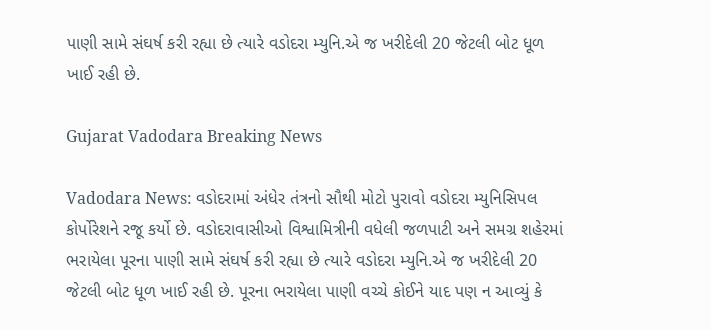પાણી સામે સંઘર્ષ કરી રહ્યા છે ત્યારે વડોદરા મ્યુનિ.એ જ ખરીદેલી 20 જેટલી બોટ ધૂળ ખાઈ રહી છે.

Gujarat Vadodara Breaking News

Vadodara News: વડોદરામાં અંધેર તંત્રનો સૌથી મોટો પુરાવો વડોદરા મ્યુનિસિપલ કોર્પોરેશને રજૂ કર્યો છે. વડોદરાવાસીઓ વિશ્વામિત્રીની વધેલી જળપાટી અને સમગ્ર શહેરમાં ભરાયેલા પૂરના પાણી સામે સંઘર્ષ કરી રહ્યા છે ત્યારે વડોદરા મ્યુનિ.એ જ ખરીદેલી 20 જેટલી બોટ ધૂળ ખાઈ રહી છે. પૂરના ભરાયેલા પાણી વચ્ચે કોઈને યાદ પણ ન આવ્યું કે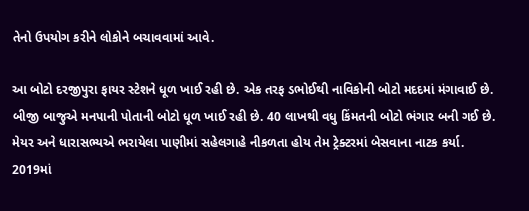તેનો ઉપયોગ કરીને લોકોને બચાવવામાં આવે.

આ બોટો દરજીપુરા ફાયર સ્ટેશને ધૂળ ખાઈ રહી છે. એક તરફ ડભોઈથી નાવિકોની બોટો મદદમાં મંગાવાઈ છે. બીજી બાજુએ મનપાની પોતાની બોટો ધૂળ ખાઈ રહી છે. 40 લાખથી વધુ કિંમતની બોટો ભંગાર બની ગઈ છે. મેયર અને ધારાસભ્યએ ભરાયેલા પાણીમાં સહેલગાહે નીકળતા હોય તેમ ટ્રેક્ટરમાં બેસવાના નાટક કર્યા. 2019માં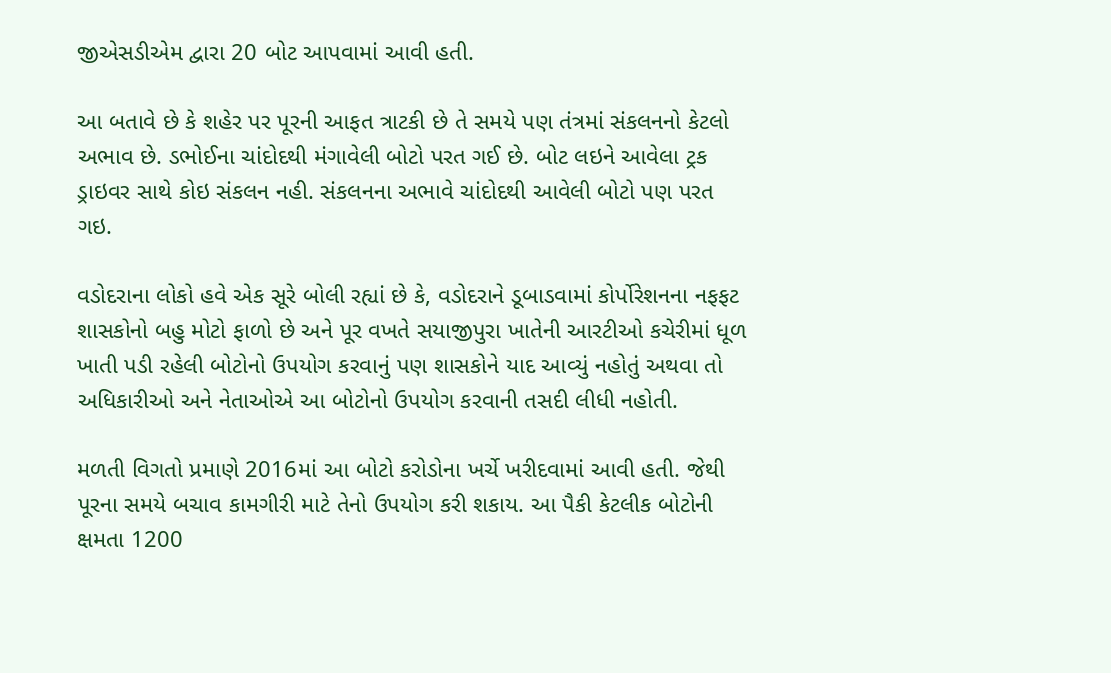જીએસડીએમ દ્વારા 20 બોટ આપવામાં આવી હતી.

આ બતાવે છે કે શહેર પર પૂરની આફત ત્રાટકી છે તે સમયે પણ તંત્રમાં સંકલનનો કેટલો અભાવ છે. ડભોઈના ચાંદોદથી મંગાવેલી બોટો પરત ગઈ છે. બોટ લઇને આવેલા ટ્રક ડ્રાઇવર સાથે કોઇ સંકલન નહી. સંકલનના અભાવે ચાંદોદથી આવેલી બોટો પણ પરત ગઇ.

વડોદરાના લોકો હવે એક સૂરે બોલી રહ્યાં છે કે, વડોદરાને ડૂબાડવામાં કોર્પોરેશનના નફફટ શાસકોનો બહુ મોટો ફાળો છે અને પૂર વખતે સયાજીપુરા ખાતેની આરટીઓ કચેરીમાં ધૂળ ખાતી પડી રહેલી બોટોનો ઉપયોગ કરવાનું પણ શાસકોને યાદ આવ્યું નહોતું અથવા તો અધિકારીઓ અને નેતાઓએ આ બોટોનો ઉપયોગ કરવાની તસદી લીધી નહોતી.

મળતી વિગતો પ્રમાણે 2016માં આ બોટો કરોડોના ખર્ચે ખરીદવામાં આવી હતી. જેથી પૂરના સમયે બચાવ કામગીરી માટે તેનો ઉપયોગ કરી શકાય. આ પૈકી કેટલીક બોટોની ક્ષમતા 1200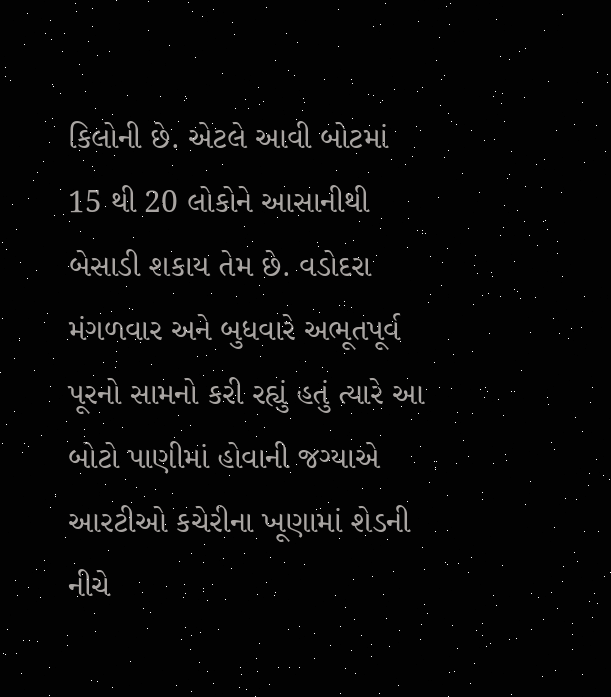કિલોની છે. એટલે આવી બોટમાં 15 થી 20 લોકોને આસાનીથી બેસાડી શકાય તેમ છે. વડોદરા મંગળવાર અને બુધવારે અભૂતપૂર્વ પૂરનો સામનો કરી રહ્યું હતું ત્યારે આ બોટો પાણીમાં હોવાની જગ્યાએ આરટીઓ કચેરીના ખૂણામાં શેડની નીચે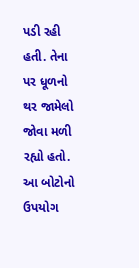પડી રહી હતી. તેના પર ધૂળનો થર જામેલો જોવા મળી રહ્યો હતો. આ બોટોનો ઉપયોગ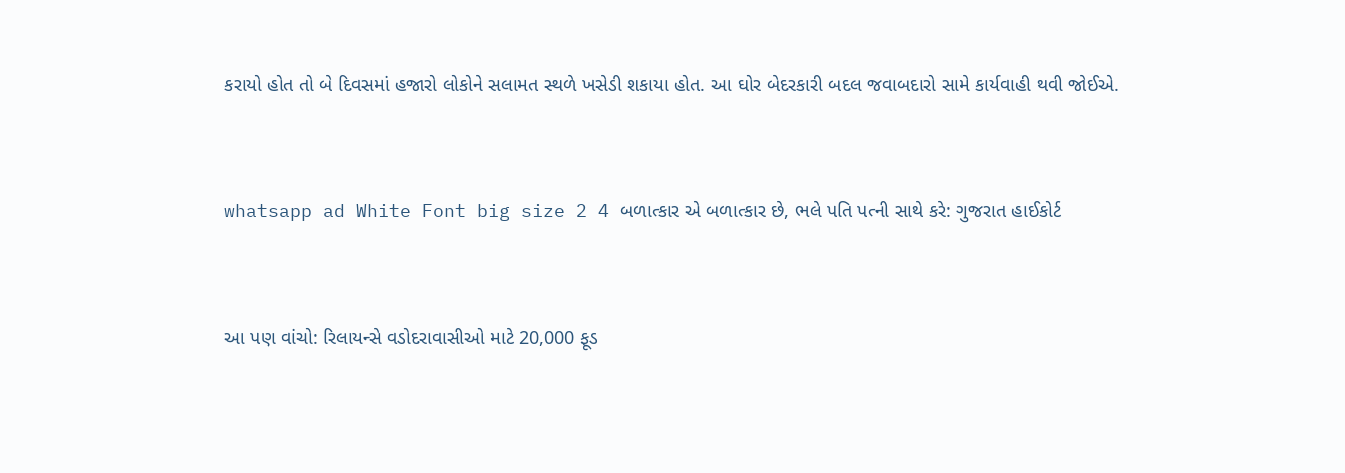કરાયો હોત તો બે દિવસમાં હજારો લોકોને સલામત સ્થળે ખસેડી શકાયા હોત. આ ઘોર બેદરકારી બદલ જવાબદારો સામે કાર્યવાહી થવી જોઈએ.


whatsapp ad White Font big size 2 4 બળાત્કાર એ બળાત્કાર છે, ભલે પતિ પત્ની સાથે કરે: ગુજરાત હાઈકોર્ટ


આ પણ વાંચો: રિલાયન્સે વડોદરાવાસીઓ માટે 20,000 ફૂડ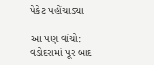પેકેટ પહોંચાડ્યા

આ પણ વાંચો: વડોદરામાં પૂર બાદ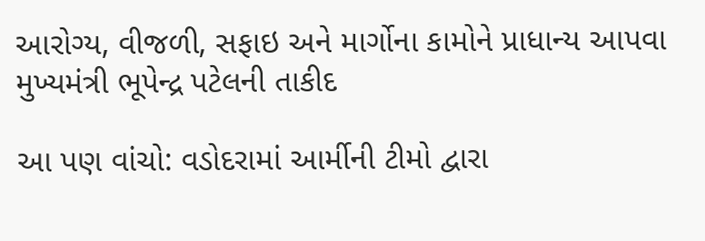આરોગ્ય, વીજળી, સફાઇ અને માર્ગોના કામોને પ્રાધાન્ય આપવા મુખ્યમંત્રી ભૂપેન્દ્ર પટેલની તાકીદ

આ પણ વાંચો: વડોદરામાં આર્મીની ટીમો દ્વારા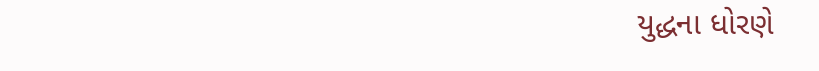યુદ્ધના ધોરણે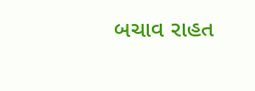બચાવ રાહત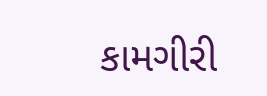કામગીરી